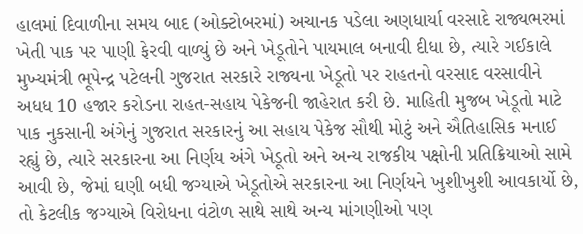હાલમાં દિવાળીના સમય બાદ (ઓક્ટોબરમાં) અચાનક પડેલા અણધાર્યા વરસાદે રાજ્યભરમાં ખેતી પાક પર પાણી ફેરવી વાળ્યું છે અને ખેડૂતોને પાયમાલ બનાવી દીધા છે, ત્યારે ગઈકાલે મુખ્યમંત્રી ભૂપેન્દ્ર પટેલની ગુજરાત સરકારે રાજ્યના ખેડૂતો પર રાહતનો વરસાદ વરસાવીને અધધ 10 હજાર કરોડના રાહત-સહાય પેકેજની જાહેરાત કરી છે. માહિતી મુજબ ખેડૂતો માટે પાક નુકસાની અંગેનું ગુજરાત સરકારનું આ સહાય પેકેજ સૌથી મોટું અને ઐતિહાસિક મનાઈ રહ્યું છે, ત્યારે સરકારના આ નિર્ણય અંગે ખેડૂતો અને અન્ય રાજકીય પક્ષોની પ્રતિક્રિયાઓ સામે આવી છે, જેમાં ઘણી બધી જગ્યાએ ખેડૂતોએ સરકારના આ નિર્ણયને ખુશીખુશી આવકાર્યો છે, તો કેટલીક જગ્યાએ વિરોધના વંટોળ સાથે સાથે અન્ય માંગણીઓ પણ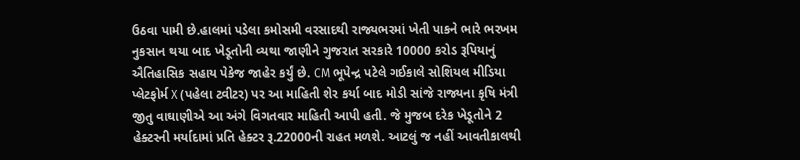ઉઠવા પામી છે.હાલમાં પડેલા કમોસમી વરસાદથી રાજ્યભરમાં ખેતી પાકને ભારે ભરખમ નુકસાન થયા બાદ ખેડૂતોની વ્યથા જાણીને ગુજરાત સરકારે 10000 કરોડ રૂપિયાનું ઐતિહાસિક સહાય પેકેજ જાહેર કર્યું છે. CM ભૂપેન્દ્ર પટેલે ગઈકાલે સોશિયલ મીડિયા પ્લેટફોર્મ X (પહેલા ટ્વીટર) પર આ માહિતી શેર કર્યા બાદ મોડી સાંજે રાજ્યના કૃષિ મંત્રી જીતુ વાઘાણીએ આ અંગે વિગતવાર માહિતી આપી હતી. જે મુજબ દરેક ખેડૂતોને 2 હેક્ટરની મર્યાદામાં પ્રતિ હેક્ટર રૂ.22000ની રાહત મળશે. આટલું જ નહીં આવતીકાલથી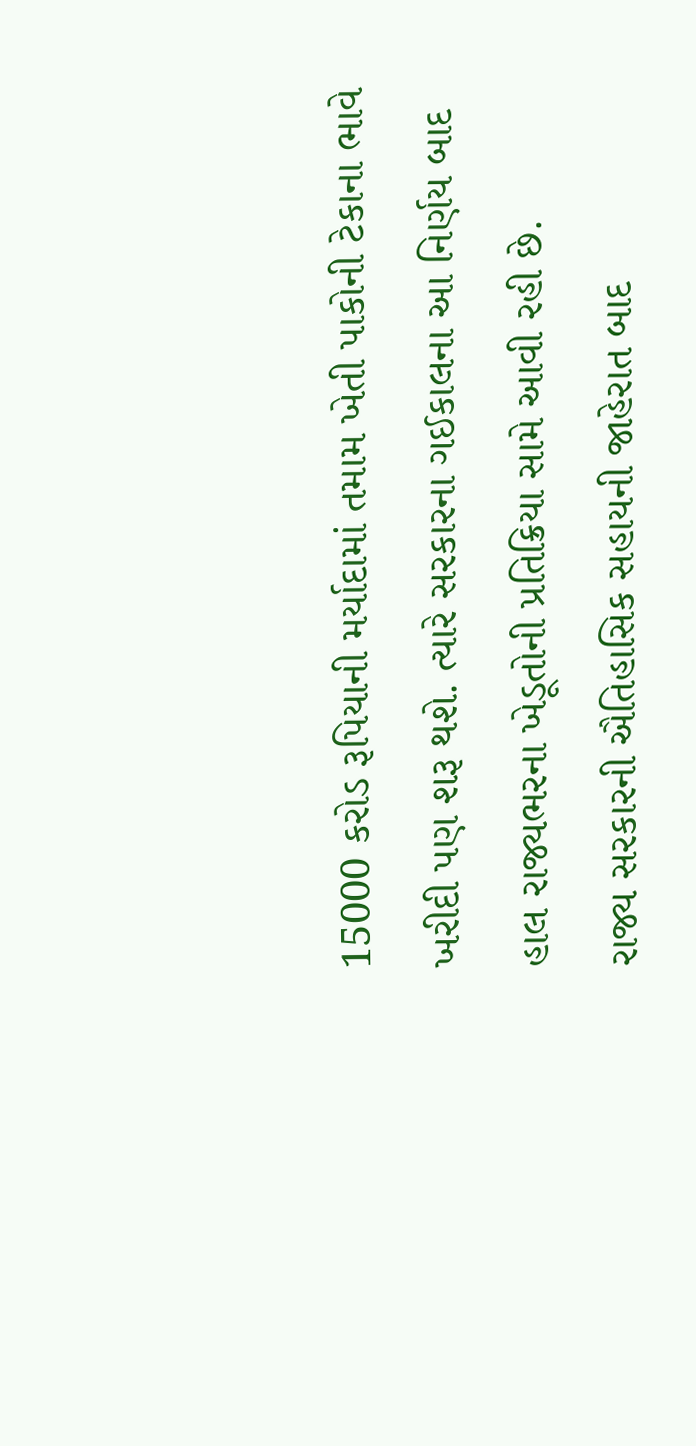15000 કરોડ રૂપિયાની મર્યાદામાં તમામ ખેતી પાકોની ટેકાના ભાવે ખરીદી પણ શરૂ થશે. ત્યારે સરકારના ગઈકાલના આ નિર્ણય બાદ હાલ રાજ્યભરના ખેડૂતોની પ્રતિક્રિયા સામે આવી રહી છે.
રાજ્ય સરકારની ઐતિહાસિક સહાયની જાહેરાત બાદ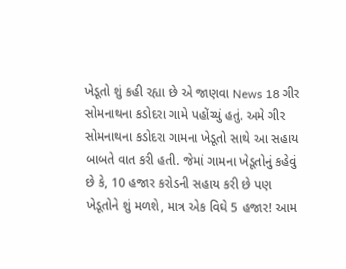ખેડૂતો શું કહી રહ્યા છે એ જાણવા News 18 ગીર સોમનાથના કડોદરા ગામે પહોંચ્યું હતું. અમે ગીર સોમનાથના કડોદરા ગામના ખેડૂતો સાથે આ સહાય બાબતે વાત કરી હતી. જેમાં ગામના ખેડૂતોનું કહેવું છે કે, 10 હજાર કરોડની સહાય કરી છે પણ ખેડૂતોને શું મળશે, માત્ર એક વિઘે 5 હજાર! આમ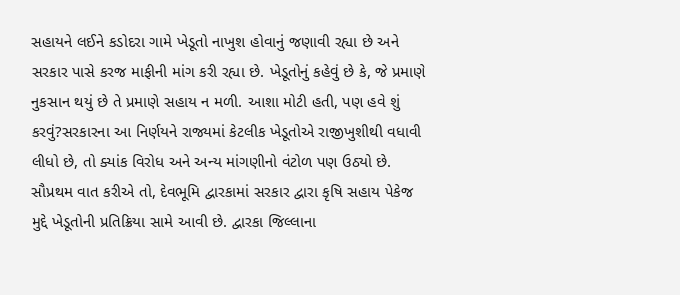સહાયને લઈને કડોદરા ગામે ખેડૂતો નાખુશ હોવાનું જણાવી રહ્યા છે અને સરકાર પાસે કરજ માફીની માંગ કરી રહ્યા છે. ખેડૂતોનું કહેવું છે કે, જે પ્રમાણે નુકસાન થયું છે તે પ્રમાણે સહાય ન મળી. આશા મોટી હતી, પણ હવે શું કરવું?સરકારના આ નિર્ણયને રાજ્યમાં કેટલીક ખેડૂતોએ રાજીખુશીથી વધાવી લીધો છે, તો ક્યાંક વિરોધ અને અન્ય માંગણીનો વંટોળ પણ ઉઠ્યો છે. સૌપ્રથમ વાત કરીએ તો, દેવભૂમિ દ્વારકામાં સરકાર દ્વારા કૃષિ સહાય પેકેજ મુદ્દે ખેડૂતોની પ્રતિક્રિયા સામે આવી છે. દ્વારકા જિલ્લાના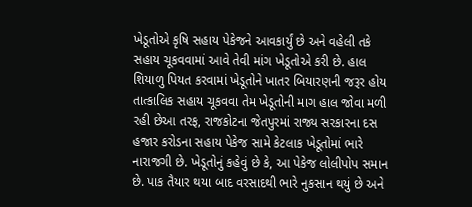ખેડૂતોએ કૃષિ સહાય પેકેજને આવકાર્યું છે અને વહેલી તકે સહાય ચૂકવવામાં આવે તેવી માંગ ખેડૂતોએ કરી છે. હાલ શિયાળુ પિયત કરવામાં ખેડૂતોને ખાતર બિયારણની જરૂર હોય તાત્કાલિક સહાય ચૂકવવા તેમ ખેડૂતોની માગ હાલ જોવા મળી રહી છેઆ તરફ, રાજકોટના જેતપુરમાં રાજ્ય સરકારના દસ હજાર કરોડના સહાય પેકેજ સામે કેટલાક ખેડૂતોમાં ભારે નારાજગી છે. ખેડૂતોનું કહેવું છે કે, આ પેકેજ લોલીપોપ સમાન છે. પાક તૈયાર થયા બાદ વરસાદથી ભારે નુકસાન થયું છે અને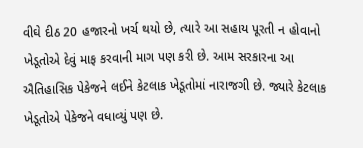વીઘે દીઠ 20 હજારનો ખર્ચ થયો છે, ત્યારે આ સહાય પૂરતી ન હોવાનો ખેડૂતોએ દેવું માફ કરવાની માગ પણ કરી છે. આમ સરકારના આ ઐતિહાસિક પેકેજને લઈને કેટલાક ખેડૂતોમાં નારાજગી છે. જ્યારે કેટલાક ખેડૂતોએ પેકેજને વધાવ્યું પણ છે.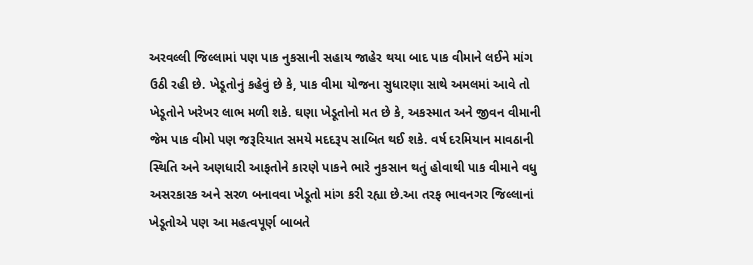અરવલ્લી જિલ્લામાં પણ પાક નુકસાની સહાય જાહેર થયા બાદ પાક વીમાને લઈને માંગ ઉઠી રહી છે. ખેડૂતોનું કહેવું છે કે, પાક વીમા યોજના સુધારણા સાથે અમલમાં આવે તો ખેડૂતોને ખરેખર લાભ મળી શકે. ઘણા ખેડૂતોનો મત છે કે, અકસ્માત અને જીવન વીમાની જેમ પાક વીમો પણ જરૂરિયાત સમયે મદદરૂપ સાબિત થઈ શકે. વર્ષ દરમિયાન માવઠાની સ્થિતિ અને અણધારી આફતોને કારણે પાકને ભારે નુકસાન થતું હોવાથી પાક વીમાને વધુ અસરકારક અને સરળ બનાવવા ખેડૂતો માંગ કરી રહ્યા છે.આ તરફ ભાવનગર જિલ્લાનાં ખેડૂતોએ પણ આ મહત્વપૂર્ણ બાબતે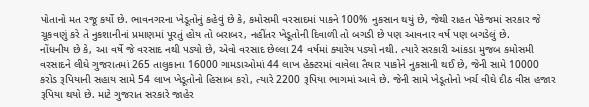પોતાનો મત રજૂ કર્યો છે. ભાવનગરના ખેડૂતોનું કહેવું છે કે, કમોસમી વરસાદમાં પાકને 100% નુકસાન થયું છે, જેથી રાહત પેકેજમાં સરકાર જે ચૂકવણું કરે તે નુકશાનીનાં પ્રમાણમાં પૂરતું હોય તો બરાબર, નહીંતર ખેડૂતોની દિવાળી તો બગડી છે પણ આવનાર વર્ષ પણ બગડેલું છે.
નોંધનીય છે કે, આ વર્ષે જે વરસાદ નથી પડ્યો છે, એવો વરસાદ છેલ્લા 24 વર્ષમાં ક્યારેય પડ્યો નથી. ત્યારે સરકારી આંકડા મુજબ કમોસમી વરસાદને લીધે ગુજરાતમાં 265 તાલુકાના 16000 ગામડાઓમાં 44 લાખ હેક્ટરમાં વાવેલા તૈયાર પાકોને નુકસાની થઈ છે, જેની સામે 10000 કરોડ રૂપિયાની સહાય સામે 54 લાખ ખેડૂતોનો હિસાબ કરો, ત્યારે 2200 રૂપિયા ભાગમાં આવે છે. જેની સામે ખેડૂતોનો ખર્ચ વીઘે દીઠ વીસ હજાર રૂપિયા થયો છે. માટે ગુજરાત સરકારે જાહેર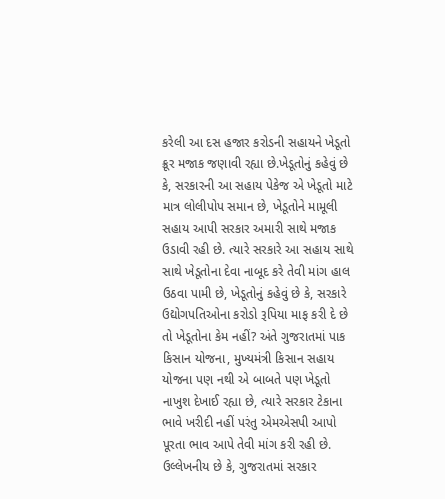કરેલી આ દસ હજાર કરોડની સહાયને ખેડૂતો ક્રૂર મજાક જણાવી રહ્યા છે.ખેડૂતોનું કહેવું છે કે, સરકારની આ સહાય પેકેજ એ ખેડૂતો માટે માત્ર લોલીપોપ સમાન છે, ખેડૂતોને મામૂલી સહાય આપી સરકાર અમારી સાથે મજાક ઉડાવી રહી છે. ત્યારે સરકારે આ સહાય સાથે સાથે ખેડૂતોના દેવા નાબૂદ કરે તેવી માંગ હાલ ઉઠવા પામી છે, ખેડૂતોનું કહેવું છે કે, સરકારે ઉદ્યોગપતિઓના કરોડો રૂપિયા માફ કરી દે છે તો ખેડૂતોના કેમ નહીં? અંતે ગુજરાતમાં પાક કિસાન યોજના, મુખ્યમંત્રી કિસાન સહાય યોજના પણ નથી એ બાબતે પણ ખેડૂતો નાખુશ દેખાઈ રહ્યા છે, ત્યારે સરકાર ટેકાના ભાવે ખરીદી નહીં પરંતુ એમએસપી આપો પૂરતા ભાવ આપે તેવી માંગ કરી રહી છે.
ઉલ્લેખનીય છે કે, ગુજરાતમાં સરકાર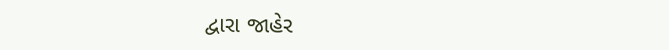દ્વારા જાહેર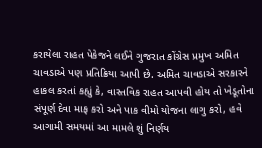કરાયેલા રાહત પેકેજને લઈને ગુજરાત કોંગ્રેસ પ્રમુખ અમિત ચાવડાએ પણ પ્રતિક્રિયા આપી છે. અમિત ચાવડાએ સરકારને હાકલ કરતાં કહ્યું કે, વાસ્તવિક રાહત આપવી હોય તો ખેડૂતોના સંપૂર્ણ દેવા માફ કરો અને પાક વીમો યોજના લાગુ કરો, હવે આગામી સમયમાં આ મામલે શું નિર્ણય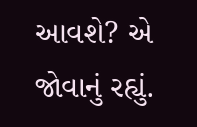આવશે? એ જોવાનું રહ્યું.